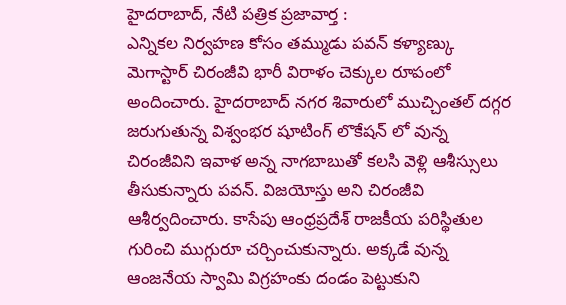హైదరాబాద్, నేటి పత్రిక ప్రజావార్త :
ఎన్నికల నిర్వహణ కోసం తమ్ముడు పవన్ కళ్యాణ్కు మెగాస్టార్ చిరంజీవి భారీ విరాళం చెక్కుల రూపంలో అందించారు. హైదరాబాద్ నగర శివారులో ముచ్చింతల్ దగ్గర జరుగుతున్న విశ్వంభర షూటింగ్ లొకేషన్ లో వున్న చిరంజీవిని ఇవాళ అన్న నాగబాబుతో కలసి వెళ్లి ఆశీస్సులు తీసుకున్నారు పవన్. విజయోస్తు అని చిరంజీవి ఆశీర్వదించారు. కాసేపు ఆంధ్రప్రదేశ్ రాజకీయ పరిస్థితుల గురించి ముగ్గురూ చర్చించుకున్నారు. అక్కడే వున్న ఆంజనేయ స్వామి విగ్రహంకు దండం పెట్టుకుని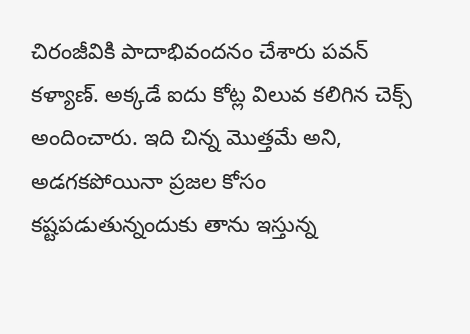చిరంజీవికి పాదాభివందనం చేశారు పవన్ కళ్యాణ్. అక్కడే ఐదు కోట్ల విలువ కలిగిన చెక్స్ అందించారు. ఇది చిన్న మొత్తమే అని, అడగకపోయినా ప్రజల కోసం కష్టపడుతున్నందుకు తాను ఇస్తున్న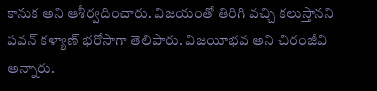కానుక అని ఆశీర్వదించారు. విజయంతో తిరిగి వచ్చి కలుస్తానని పవన్ కళ్యాణ్ భరోసాగా తెలిపారు. విజయీభవ అని చిరంజీవి అన్నారు.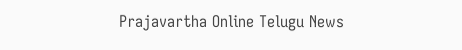Prajavartha Online Telugu News